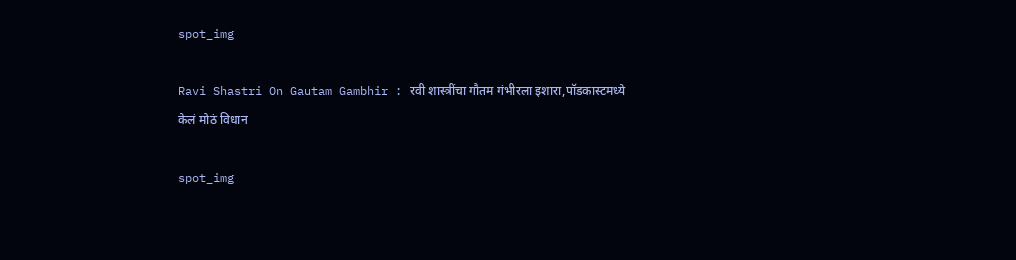spot_img

Ravi Shastri On Gautam Gambhir : रवी शास्त्रींचा गौतम गंभीरला इशारा,पॉडकास्टमध्ये केलं मोठं विधान

spot_img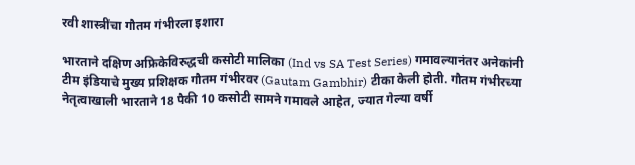रवी शास्त्रींचा गौतम गंभीरला इशारा

भारताने दक्षिण अफ्रिकेविरुद्धची कसोटी मालिका (Ind vs SA Test Series) गमावल्यानंतर अनेकांनी टीम इंडियाचे मुख्य प्रशिक्षक गौतम गंभीरवर (Gautam Gambhir) टीका केली होती. गौतम गंभीरच्या नेतृत्वाखाली भारताने 18 पैकी 10 कसोटी सामने गमावले आहेत, ज्यात गेल्या वर्षी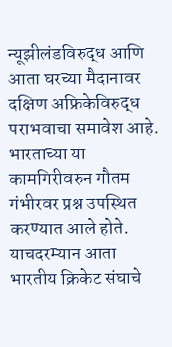न्यूझीलंडविरुद्ध आणि आता घरच्या मैदानावर दक्षिण अफ्रिकेविरुद्ध पराभवाचा समावेश आहे. भारताच्या या कामगिरीवरुन गौतम गंभीरवर प्रश्न उपस्थित करण्यात आले होते. याचदरम्यान आता भारतीय क्रिकेट संघाचे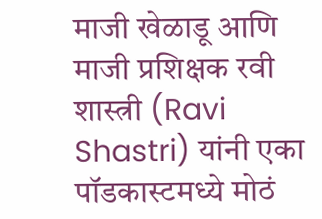माजी खेळाडू आणि माजी प्रशिक्षक रवी शास्त्री (Ravi Shastri) यांनी एका पॉडकास्टमध्ये मोठं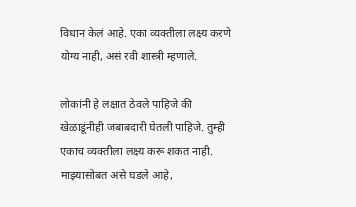विधान केलं आहे. एका व्यक्तीला लक्ष्य करणे योग्य नाही, असं रवी शास्त्री म्हणाले.

लोकांनी हे लक्षात ठेवले पाहिजे की खेळाडूंनीही जबाबदारी घेतली पाहिजे. तुम्ही एकाच व्यक्तीला लक्ष्य करू शकत नाही. माझ्यासोबत असे घडले आहे,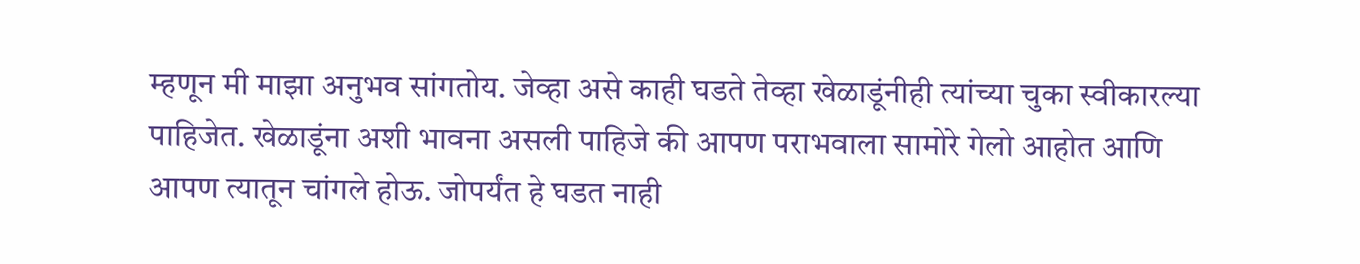म्हणून मी माझा अनुभव सांगतोय. जेव्हा असे काही घडते तेव्हा खेळाडूंनीही त्यांच्या चुका स्वीकारल्या पाहिजेत. खेळाडूंना अशी भावना असली पाहिजे की आपण पराभवाला सामोरे गेलो आहोत आणि आपण त्यातून चांगले होऊ. जोपर्यंत हे घडत नाही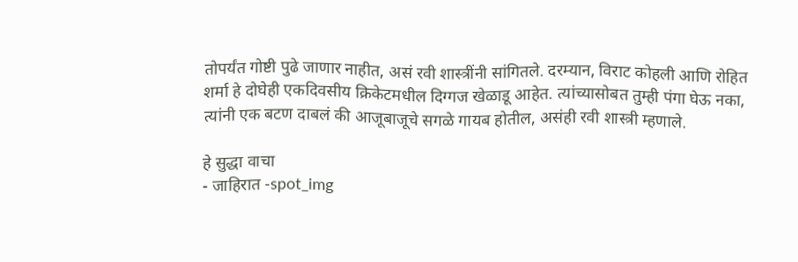तोपर्यंत गोष्टी पुढे जाणार नाहीत, असं रवी शास्त्रींनी सांगितले. दरम्यान, विराट कोहली आणि रोहित शर्मा हे दोघेही एकदिवसीय क्रिकेटमधील दिग्गज खेळाडू आहेत. त्यांच्यासोबत तुम्ही पंगा घेऊ नका, त्यांनी एक बटण दाबलं की आजूबाजूचे सगळे गायब होतील, असंही रवी शास्त्री म्हणाले.

हे सुद्धा वाचा
- जाहिरात -spot_img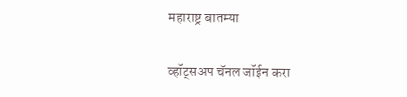महाराष्ट्र बातम्या

व्हॉट्सअप चॅनल जॉईन करा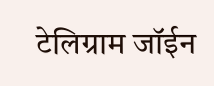टेलिग्राम जॉईन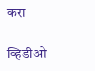करा

व्हिडीओ